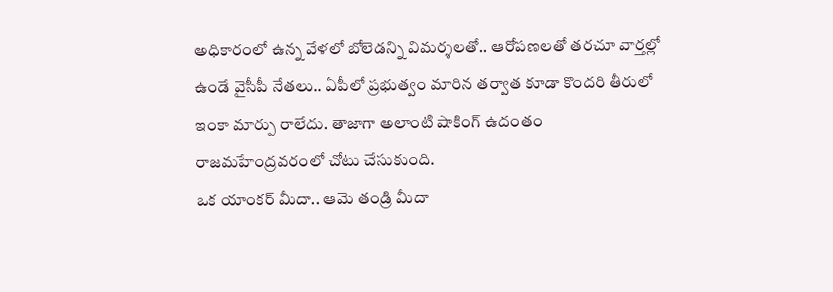అధికారంలో ఉన్న వేళలో బోలెడన్ని విమర్శలతో.. ఆరోపణలతో తరచూ వార్తల్లో ఉండే వైసీపీ నేతలు.. ఏపీలో ప్రభుత్వం మారిన తర్వాత కూడా కొందరి తీరులో ఇంకా మార్పు రాలేదు. తాజాగా అలాంటి షాకింగ్ ఉదంతం రాజమహేంద్రవరంలో చోటు చేసుకుంది.
ఒక యాంకర్ మీదా.. ఆమె తండ్రి మీదా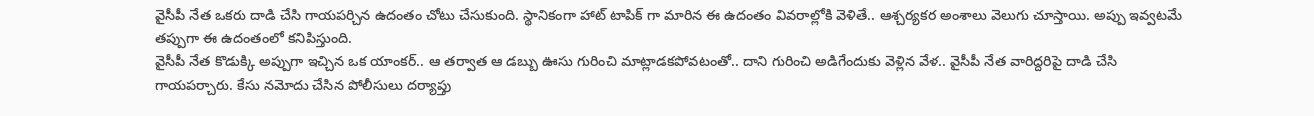వైసీపీ నేత ఒకరు దాడి చేసి గాయపర్చిన ఉదంతం చోటు చేసుకుంది. స్థానికంగా హాట్ టాపిక్ గా మారిన ఈ ఉదంతం వివరాల్లోకి వెళితే.. ఆశ్చర్యకర అంశాలు వెలుగు చూస్తాయి. అప్పు ఇవ్వటమే తప్పుగా ఈ ఉదంతంలో కనిపిస్తుంది.
వైసీపీ నేత కొడుక్కి అప్పుగా ఇచ్చిన ఒక యాంకర్.. ఆ తర్వాత ఆ డబ్బు ఊసు గురించి మాట్లాడకపోవటంతో.. దాని గురించి అడిగేందుకు వెళ్లిన వేళ.. వైసీపీ నేత వారిద్దరిపై దాడి చేసి గాయపర్చారు. కేసు నమోదు చేసిన పోలీసులు దర్యాప్తు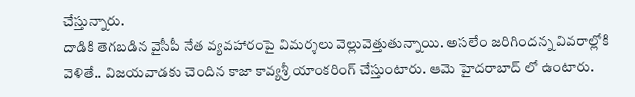చేస్తున్నారు.
దాడికి తెగబడిన వైసీపీ నేత వ్యవహారంపై విమర్శలు వెల్లువెత్తుతున్నాయి. అసలేం జరిగిందన్న వివరాల్లోకి వెళితే.. విజయవాడకు చెందిన కాజా కావ్యశ్రీ యాంకరింగ్ చేస్తుంటారు. ఆమె హైదరాబాద్ లో ఉంటారు.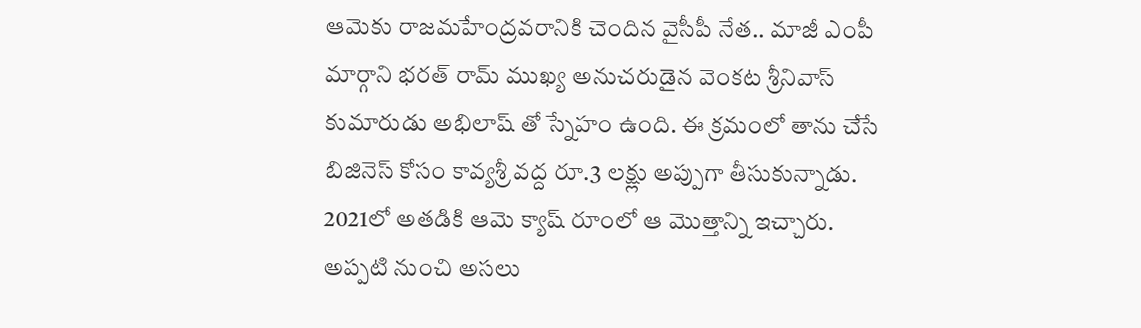ఆమెకు రాజమహేంద్రవరానికి చెందిన వైసీపీ నేత.. మాజీ ఎంపీ మార్గాని భరత్ రామ్ ముఖ్య అనుచరుడైన వెంకట శ్రీనివాస్ కుమారుడు అభిలాష్ తో స్నేహం ఉంది. ఈ క్రమంలో తాను చేసే బిజినెస్ కోసం కావ్యశ్రీ వద్ద రూ.3 లక్ష్లు అప్పుగా తీసుకున్నాడు. 2021లో అతడికి ఆమె క్యాష్ రూంలో ఆ మొత్తాన్ని ఇచ్చారు.
అప్పటి నుంచి అసలు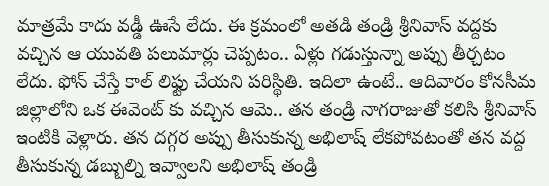మాత్రమే కాదు వడ్డీ ఊసే లేదు. ఈ క్రమంలో అతడి తండ్రి శ్రీనివాస్ వద్దకు వచ్చిన ఆ యువతి పలుమార్లు చెప్పటం.. ఏళ్లు గడుస్తున్నా అప్పు తీర్చటం లేదు. ఫోన్ చేస్తే కాల్ లిఫ్టు చేయని పరిస్థితి. ఇదిలా ఉంటే.. ఆదివారం కోనసీమ జిల్లాలోని ఒక ఈవెంట్ కు వచ్చిన ఆమె.. తన తండ్రి నాగరాజుతో కలిసి శ్రీనివాస్ ఇంటికి వెళ్లారు. తన దగ్గర అప్పు తీసుకున్న అభిలాష్ లేకపోవటంతో తన వద్ద తీసుకున్న డబ్బుల్ని ఇవ్వాలని అభిలాష్ తండ్రి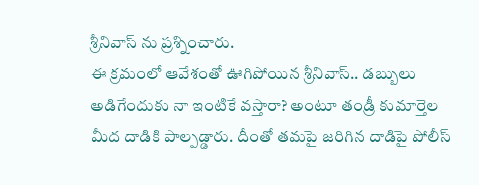శ్రీనివాస్ ను ప్రశ్నించారు.
ఈ క్రమంలో ఆవేశంతో ఊగిపోయిన శ్రీనివాస్.. డబ్బులు అడిగేందుకు నా ఇంటికే వస్తారా? అంటూ తండ్రీ కుమార్తెల మీద దాడికి పాల్పడ్డారు. దీంతో తమపై జరిగిన దాడిపై పోలీస్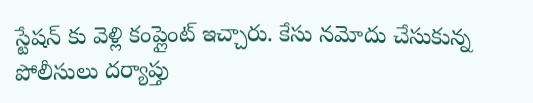స్టేషన్ కు వెళ్లి కంప్లైంట్ ఇచ్చారు. కేసు నమోదు చేసుకున్న పోలీసులు దర్యాప్తు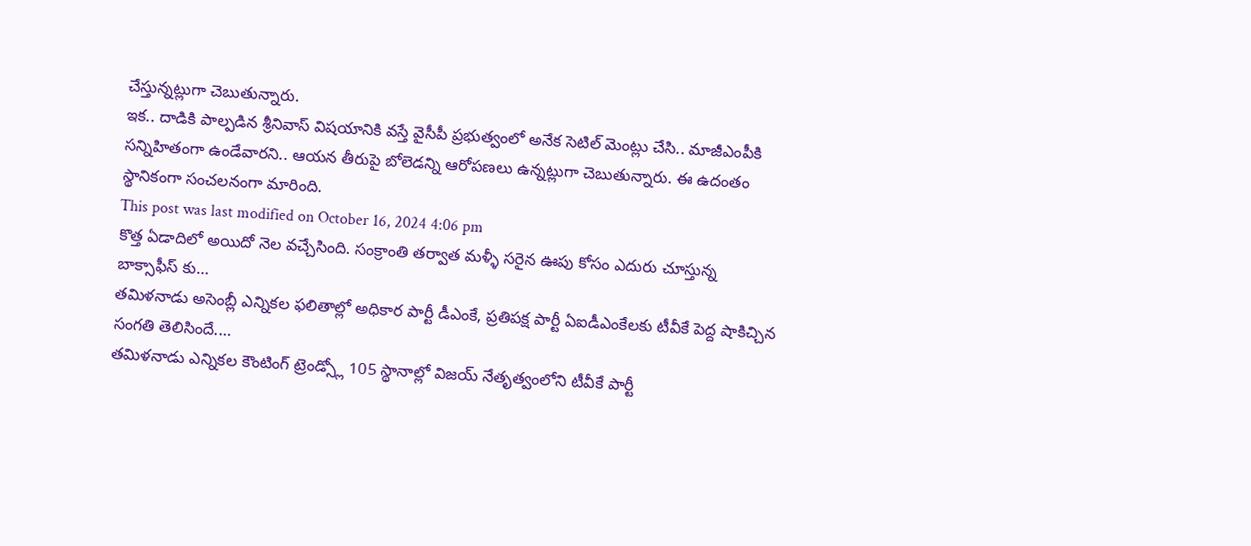చేస్తున్నట్లుగా చెబుతున్నారు.
ఇక.. దాడికి పాల్పడిన శ్రీనివాస్ విషయానికి వస్తే వైసీపీ ప్రభుత్వంలో అనేక సెటిల్ మెంట్లు చేసి.. మాజీఎంపీకి సన్నిహితంగా ఉండేవారని.. ఆయన తీరుపై బోలెడన్ని ఆరోపణలు ఉన్నట్లుగా చెబుతున్నారు. ఈ ఉదంతం స్థానికంగా సంచలనంగా మారింది.
This post was last modified on October 16, 2024 4:06 pm
కొత్త ఏడాదిలో అయిదో నెల వచ్చేసింది. సంక్రాంతి తర్వాత మళ్ళీ సరైన ఊపు కోసం ఎదురు చూస్తున్న బాక్సాఫీస్ కు…
తమిళనాడు అసెంబ్లీ ఎన్నికల ఫలితాల్లో అధికార పార్టీ డీఎంకే, ప్రతిపక్ష పార్టీ ఏఐడీఎంకేలకు టీవీకే పెద్ద షాకిచ్చిన సంగతి తెలిసిందే.…
తమిళనాడు ఎన్నికల కౌంటింగ్ ట్రెండ్స్లో 105 స్థానాల్లో విజయ్ నేతృత్వంలోని టీవీకే పార్టీ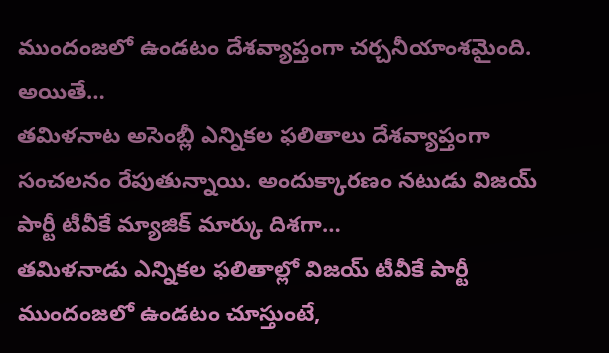ముందంజలో ఉండటం దేశవ్యాప్తంగా చర్చనీయాంశమైంది. అయితే…
తమిళనాట అసెంబ్లీ ఎన్నికల ఫలితాలు దేశవ్యాప్తంగా సంచలనం రేపుతున్నాయి. అందుక్కారణం నటుడు విజయ్ పార్టీ టీవీకే మ్యాజిక్ మార్కు దిశగా…
తమిళనాడు ఎన్నికల ఫలితాల్లో విజయ్ టీవీకే పార్టీ ముందంజలో ఉండటం చూస్తుంటే,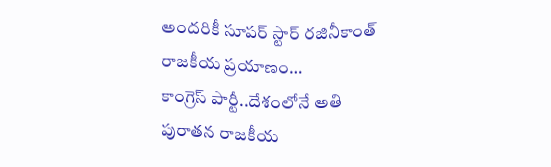అందరికీ సూపర్ స్టార్ రజినీకాంత్ రాజకీయ ప్రయాణం…
కాంగ్రెస్ పార్టీ..దేశంలోనే అతి పురాతన రాజకీయ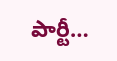పార్టీ…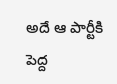అదే ఆ పార్టీకి పెద్ద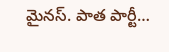మైనస్. పాత పార్టీ…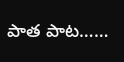పాత పాట……